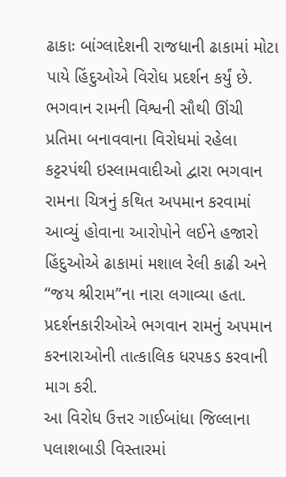ઢાકાઃ બાંગ્લાદેશની રાજધાની ઢાકામાં મોટા પાયે હિંદુઓએ વિરોધ પ્રદર્શન કર્યું છે. ભગવાન રામની વિશ્વની સૌથી ઊંચી પ્રતિમા બનાવવાના વિરોધમાં રહેલા કટ્ટરપંથી ઇસ્લામવાદીઓ દ્વારા ભગવાન રામના ચિત્રનું કથિત અપમાન કરવામાં આવ્યું હોવાના આરોપોને લઈને હજારો હિંદુઓએ ઢાકામાં મશાલ રેલી કાઢી અને “જય શ્રીરામ”ના નારા લગાવ્યા હતા. પ્રદર્શનકારીઓએ ભગવાન રામનું અપમાન કરનારાઓની તાત્કાલિક ધરપકડ કરવાની માગ કરી.
આ વિરોધ ઉત્તર ગાઈબાંધા જિલ્લાના પલાશબાડી વિસ્તારમાં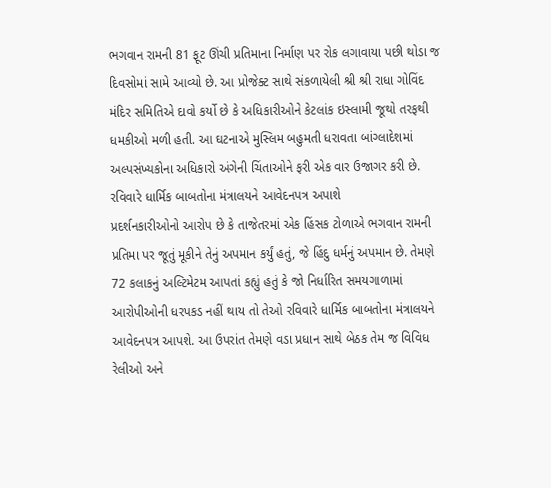ભગવાન રામની 81 ફૂટ ઊંચી પ્રતિમાના નિર્માણ પર રોક લગાવાયા પછી થોડા જ દિવસોમાં સામે આવ્યો છે. આ પ્રોજેક્ટ સાથે સંકળાયેલી શ્રી શ્રી રાધા ગોવિંદ મંદિર સમિતિએ દાવો કર્યો છે કે અધિકારીઓને કેટલાંક ઇસ્લામી જૂથો તરફથી ધમકીઓ મળી હતી. આ ઘટનાએ મુસ્લિમ બહુમતી ધરાવતા બાંગ્લાદેશમાં અલ્પસંખ્યકોના અધિકારો અંગેની ચિંતાઓને ફરી એક વાર ઉજાગર કરી છે.
રવિવારે ધાર્મિક બાબતોના મંત્રાલયને આવેદનપત્ર અપાશે
પ્રદર્શનકારીઓનો આરોપ છે કે તાજેતરમાં એક હિંસક ટોળાએ ભગવાન રામની પ્રતિમા પર જૂતું મૂકીને તેનું અપમાન કર્યું હતું, જે હિંદુ ધર્મનું અપમાન છે. તેમણે 72 કલાકનું અલ્ટિમેટમ આપતાં કહ્યું હતું કે જો નિર્ધારિત સમયગાળામાં આરોપીઓની ધરપકડ નહીં થાય તો તેઓ રવિવારે ધાર્મિક બાબતોના મંત્રાલયને આવેદનપત્ર આપશે. આ ઉપરાંત તેમણે વડા પ્રધાન સાથે બેઠક તેમ જ વિવિધ રેલીઓ અને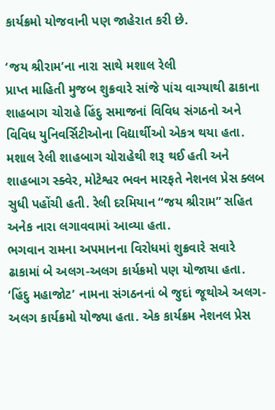કાર્યક્રમો યોજવાની પણ જાહેરાત કરી છે.

‘જય શ્રીરામ’ના નારા સાથે મશાલ રેલી
પ્રાપ્ત માહિતી મુજબ શુક્રવારે સાંજે પાંચ વાગ્યાથી ઢાકાના શાહબાગ ચોરાહે હિંદુ સમાજનાં વિવિધ સંગઠનો અને વિવિધ યુનિવર્સિટીઓના વિદ્યાર્થીઓ એકત્ર થયા હતા. મશાલ રેલી શાહબાગ ચોરાહેથી શરૂ થઈ હતી અને શાહબાગ સ્ક્વેર, મોટેશ્વર ભવન મારફતે નેશનલ પ્રેસ ક્લબ સુધી પહોંચી હતી. રેલી દરમિયાન “જય શ્રીરામ” સહિત અનેક નારા લગાવવામાં આવ્યા હતા.
ભગવાન રામના અપમાનના વિરોધમાં શુક્રવારે સવારે ઢાકામાં બે અલગ-અલગ કાર્યક્રમો પણ યોજાયા હતા. ‘હિંદુ મહાજોટ’ નામના સંગઠનનાં બે જુદાં જૂથોએ અલગ-અલગ કાર્યક્રમો યોજ્યા હતા. એક કાર્યક્રમ નેશનલ પ્રેસ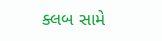ક્લબ સામે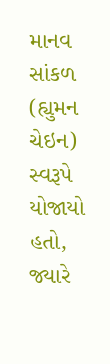માનવ સાંકળ (હ્યુમન ચેઇન) સ્વરૂપે યોજાયો હતો, જ્યારે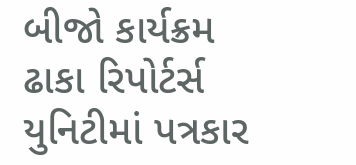બીજો કાર્યક્રમ ઢાકા રિપોર્ટર્સ યુનિટીમાં પત્રકાર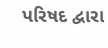પરિષદ દ્વારા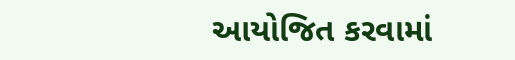આયોજિત કરવામાં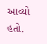આવ્યો હતો.